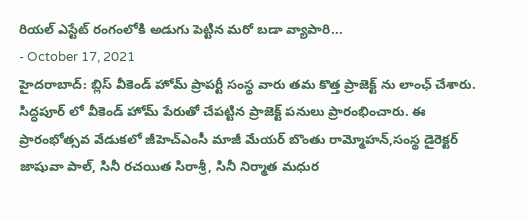రియల్ ఎస్టేట్ రంగంలోకి అడుగు పెట్టిన మరో బడా వ్యాపారి...
- October 17, 2021
హైదరాబాద్: బ్లిస్ వీకెండ్ హోమ్ ప్రాపర్టీ సంస్థ వారు తమ కొత్త ప్రాజెక్ట్ ను లాంఛ్ చేశారు. సిద్ధపూర్ లో వీకెండ్ హోమ్ పేరుతో చేపట్టిన ప్రాజెక్ట్ పనులు ప్రారంభించారు. ఈ ప్రారంభోత్సవ వేడుకలో జీహెచ్ఎంసీ మాజీ మేయర్ బొంతు రామ్మోహన్,సంస్థ డైరెక్టర్ జాషువా పాల్, సినీ రచయిత సిరాశ్రీ, సినీ నిర్మాత మధుర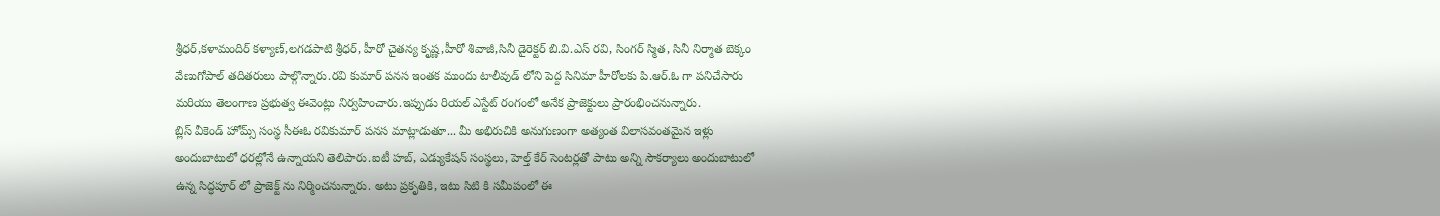శ్రీధర్,కళామందిర్ కళ్యాణ్,లగడపాటి శ్రీధర్, హీరో చైతన్య కృష్ణ,హీరో శివాజీ,సినీ డైరెక్టర్ బి.వి.ఎస్ రవి, సింగర్ స్మిత, సినీ నిర్మాత బెక్కం వేణుగోపాల్ తదితరులు పాల్గొన్నారు.రవి కుమార్ పనస ఇంతక ముందు టాలీవుడ్ లోని పెద్ద సినిమా హీరోలకు పి.ఆర్.ఓ గా పనిచేసారు మరియు తెలంగాణ ప్రభుత్వ ఈవెంట్లు నిర్వహించారు.ఇప్పుడు రియల్ ఎస్టేట్ రంగంలో అనేక ప్రాజెక్టులు ప్రారంభించనున్నారు.
బ్లిస్ వీకెండ్ హోమ్స్ సంస్థ సీఈఓ రవికుమార్ పనస మాట్లాడుతూ... మీ అభిరుచికి అనుగుణంగా అత్యంత విలాసవంతమైన ఇళ్లు అందుబాటులో ధరల్లోనే ఉన్నాయని తెలిపారు.ఐటీ హబ్, ఎడ్యుకేషన్ సంస్థలు, హెల్త్ కేర్ సెంటర్లతో పాటు అన్ని సౌకర్యాలు అందుబాటులో ఉన్న సిద్ధపూర్ లో ప్రాజెక్ట్ ను నిర్మించనున్నారు. అటు ప్రకృతికి, ఇటు సిటి కి సమీపంలో ఈ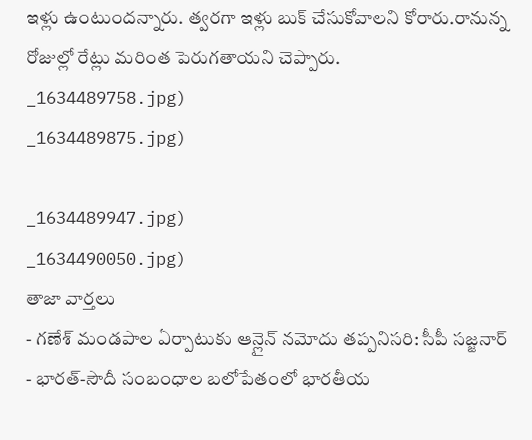ఇళ్లు ఉంటుందన్నారు. త్వరగా ఇళ్లు బుక్ చేసుకోవాలని కోరారు.రానున్న రోజుల్లో రేట్లు మరింత పెరుగతాయని చెప్పారు.
_1634489758.jpg)
_1634489875.jpg)

_1634489947.jpg)
_1634490050.jpg)
తాజా వార్తలు
- గణేశ్ మండపాల ఏర్పాటుకు ఆన్లైన్ నమోదు తప్పనిసరి: సీపీ సజ్జనార్
- భారత్-సౌదీ సంబంధాల బలోపేతంలో భారతీయ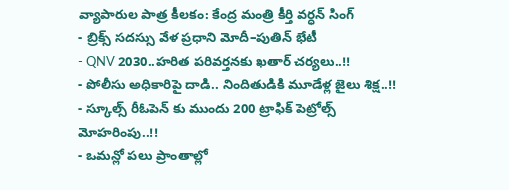వ్యాపారుల పాత్ర కీలకం: కేంద్ర మంత్రి కీర్తి వర్ధన్ సింగ్
- బ్రిక్స్ సదస్సు వేళ ప్రధాని మోదీ–పుతిన్ భేటీ
- QNV 2030..హరిత పరివర్తనకు ఖతార్ చర్యలు..!!
- పోలీసు అధికారిపై దాడి.. నిందితుడికి మూడేళ్ల జైలు శిక్ష..!!
- స్కూల్స్ రీఓపెన్ కు ముందు 200 ట్రాఫిక్ పెట్రోల్స్ మోహరింపు..!!
- ఒమన్లో పలు ప్రాంతాల్లో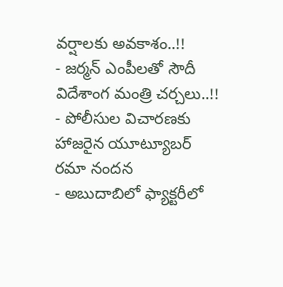వర్షాలకు అవకాశం..!!
- జర్మన్ ఎంపీలతో సౌదీ విదేశాంగ మంత్రి చర్చలు..!!
- పోలీసుల విచారణకు హాజరైన యూట్యూబర్ రమా నందన
- అబుదాబిలో ఫ్యాక్టరీలో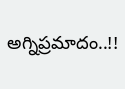అగ్నిప్రమాదం..!!